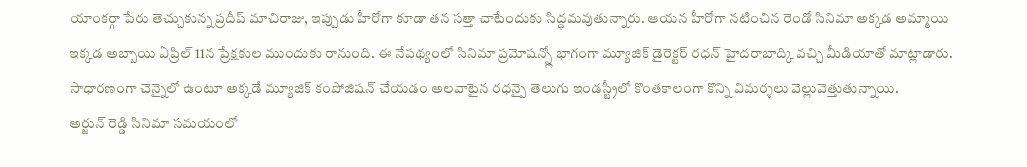యాంకర్గా పేరు తెచ్చుకున్న ప్రదీప్ మాచిరాజు, ఇప్పుడు హీరోగా కూడా తన సత్తా చాటేందుకు సిద్ధమవుతున్నారు. ఆయన హీరోగా నటించిన రెండో సినిమా అక్కడ అమ్మాయి ఇక్కడ అబ్బాయి ఏప్రిల్ 11న ప్రేక్షకుల ముందుకు రానుంది. ఈ నేపథ్యంలో సినిమా ప్రమోషన్స్లో భాగంగా మ్యూజిక్ డైరెక్టర్ రధన్ హైదరాబాద్కి వచ్చి మీడియాతో మాట్లాడారు. సాధారణంగా చెన్నైలో ఉంటూ అక్కడే మ్యూజిక్ కంపోజిషన్ చేయడం అలవాటైన రధన్పై తెలుగు ఇండస్ట్రీలో కొంతకాలంగా కొన్ని విమర్శలు వెల్లువెత్తుతున్నాయి.
అర్జున్ రెడ్డి సినిమా సమయంలో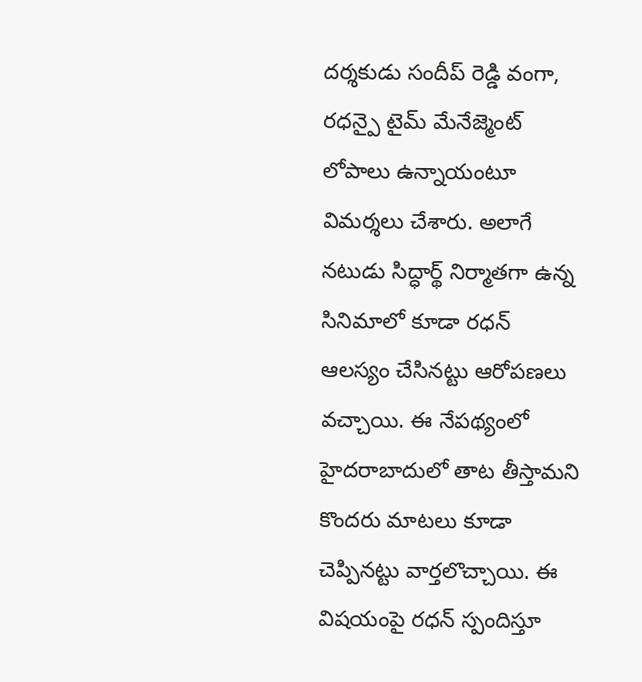దర్శకుడు సందీప్ రెడ్డి వంగా, రధన్పై టైమ్ మేనేజ్మెంట్ లోపాలు ఉన్నాయంటూ విమర్శలు చేశారు. అలాగే నటుడు సిద్ధార్థ్ నిర్మాతగా ఉన్న సినిమాలో కూడా రధన్ ఆలస్యం చేసినట్టు ఆరోపణలు వచ్చాయి. ఈ నేపథ్యంలో హైదరాబాదులో తాట తీస్తామని కొందరు మాటలు కూడా చెప్పినట్టు వార్తలొచ్చాయి. ఈ విషయంపై రధన్ స్పందిస్తూ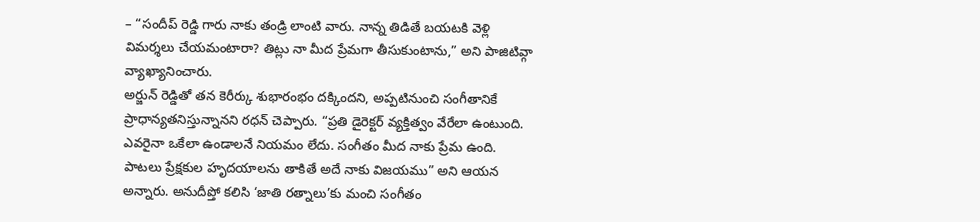– “సందీప్ రెడ్డి గారు నాకు తండ్రి లాంటి వారు. నాన్న తిడితే బయటకి వెళ్లి విమర్శలు చేయమంటారా? తిట్లు నా మీద ప్రేమగా తీసుకుంటాను,” అని పాజిటివ్గా వ్యాఖ్యానించారు.
అర్జున్ రెడ్డితో తన కెరీర్కు శుభారంభం దక్కిందని, అప్పటినుంచి సంగీతానికే ప్రాధాన్యతనిస్తున్నానని రధన్ చెప్పారు. “ప్రతి డైరెక్టర్ వ్యక్తిత్వం వేరేలా ఉంటుంది. ఎవరైనా ఒకేలా ఉండాలనే నియమం లేదు. సంగీతం మీద నాకు ప్రేమ ఉంది. పాటలు ప్రేక్షకుల హృదయాలను తాకితే అదే నాకు విజయము” అని ఆయన అన్నారు. అనుదీప్తో కలిసి ‘జాతి రత్నాలు’కు మంచి సంగీతం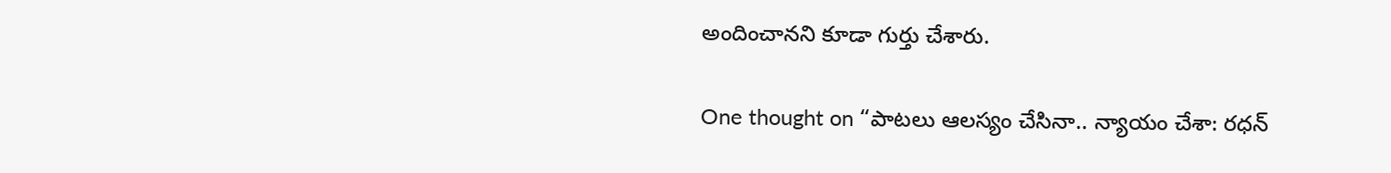అందించానని కూడా గుర్తు చేశారు.

One thought on “పాటలు ఆలస్యం చేసినా.. న్యాయం చేశా: రధన్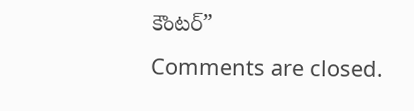కౌంటర్”
Comments are closed.